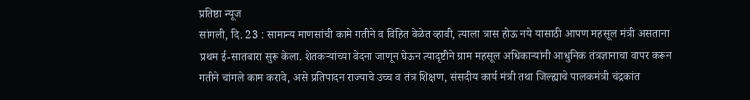प्रतिष्ठा न्यूज
सांगली, दि. 23 : सामान्य माणसांची कामे गतीने व विहित वेळेत व्हावी, त्याला त्रास होऊ नये यासाठी आपण महसूल मंत्री असताना प्रथम ई-सातबारा सुरू केला. शेतकऱ्यांच्या वेदना जाणून घेऊन त्यादृष्टीने ग्राम महसूल अधिकाऱ्यांनी आधुनिक तंत्रज्ञानाचा वापर करून गतीने चांगले काम करावे, असे प्रतिपादन राज्याचे उच्च व तंत्र शिक्षण, संसदीय कार्य मंत्री तथा जिल्ह्याचे पालकमंत्री चंद्रकांत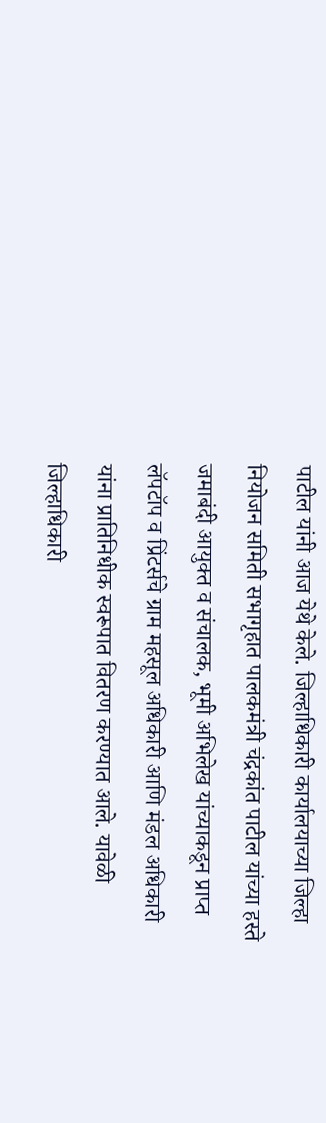पाटील यांनी आज येथे केले. जिल्हाधिकारी कार्यालयाच्या जिल्हा नियोजन समिती सभागृहात पालकमंत्री चंद्रकांत पाटील यांच्या हस्ते जमाबंदी आयुक्त व संचालक, भूमी अभिलेख यांच्याकडून प्राप्त लॅपटॉप व प्रिंटर्सचे ग्राम महसूल अधिकारी आणि मंडल अधिकारी यांना प्रातिनिधीक स्वरूपात वितरण करण्यात आले. यावेळी जिल्हाधिकारी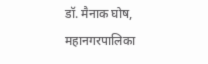डॉ. मैनाक घोष, महानगरपालिका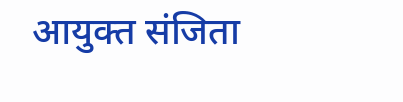आयुक्त संजिता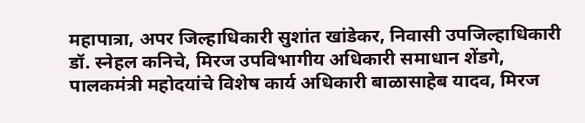महापात्रा, अपर जिल्हाधिकारी सुशांत खांडेकर, निवासी उपजिल्हाधिकारी डॉ. स्नेहल कनिचे, मिरज उपविभागीय अधिकारी समाधान शेंडगे, पालकमंत्री महोदयांचे विशेष कार्य अधिकारी बाळासाहेब यादव, मिरज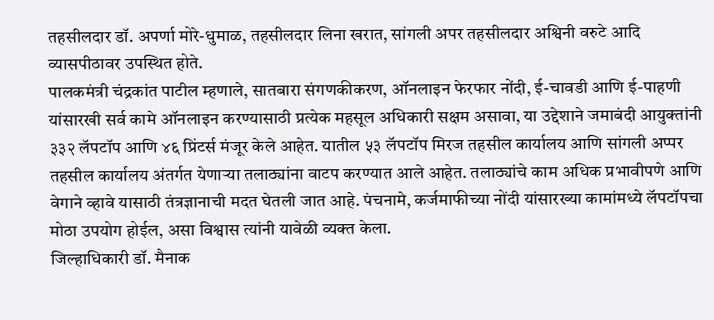तहसीलदार डॉ. अपर्णा मोरे-धुमाळ, तहसीलदार लिना खरात, सांगली अपर तहसीलदार अश्विनी वरुटे आदि व्यासपीठावर उपस्थित होते.
पालकमंत्री चंद्रकांत पाटील म्हणाले, सातबारा संगणकीकरण, ऑनलाइन फेरफार नोंदी, ई-चावडी आणि ई-पाहणी यांसारखी सर्व कामे ऑनलाइन करण्यासाठी प्रत्येक महसूल अधिकारी सक्षम असावा, या उद्देशाने जमाबंदी आयुक्तांनी ३३२ लॅपटॉप आणि ४६ प्रिंटर्स मंजूर केले आहेत. यातील ५३ लॅपटॉप मिरज तहसील कार्यालय आणि सांगली अप्पर तहसील कार्यालय अंतर्गत येणाऱ्या तलाठ्यांना वाटप करण्यात आले आहेत. तलाठ्यांचे काम अधिक प्रभावीपणे आणि वेगाने व्हावे यासाठी तंत्रज्ञानाची मदत घेतली जात आहे. पंचनामे, कर्जमाफीच्या नोंदी यांसारख्या कामांमध्ये लॅपटॉपचा मोठा उपयोग होईल, असा विश्वास त्यांनी यावेळी व्यक्त केला.
जिल्हाधिकारी डॉ. मैनाक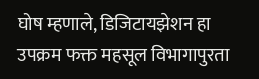घोष म्हणाले, डिजिटायझेशन हा उपक्रम फक्त महसूल विभागापुरता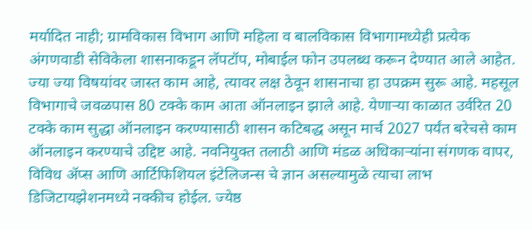मर्यादित नाही; ग्रामविकास विभाग आणि महिला व बालविकास विभागामध्येही प्रत्येक अंगणवाडी सेविकेला शासनाकडून लॅपटॉप, मोबाईल फोन उपलब्ध करून देण्यात आले आहेत. ज्या ज्या विषयांवर जास्त काम आहे, त्यावर लक्ष ठेवून शासनाचा हा उपक्रम सुरू आहे. महसूल विभागाचे जवळपास 80 टक्के काम आता ऑनलाइन झाले आहे. येणाऱ्या काळात उर्वरित 20 टक्के काम सुद्धा ऑनलाइन करण्यासाठी शासन कटिबद्ध असून मार्च 2027 पर्यंत बरेचसे काम ऑनलाइन करण्याचे उद्दिष्ट आहे. नवनियुक्त तलाठी आणि मंडळ अधिकाऱ्यांना संगणक वापर, विविध ॲप्स आणि आर्टिफिशियल इंटेलिजन्स चे ज्ञान असल्यामुळे त्याचा लाभ डिजिटायझेशनमध्ये नक्कीच होईल. ज्येष्ठ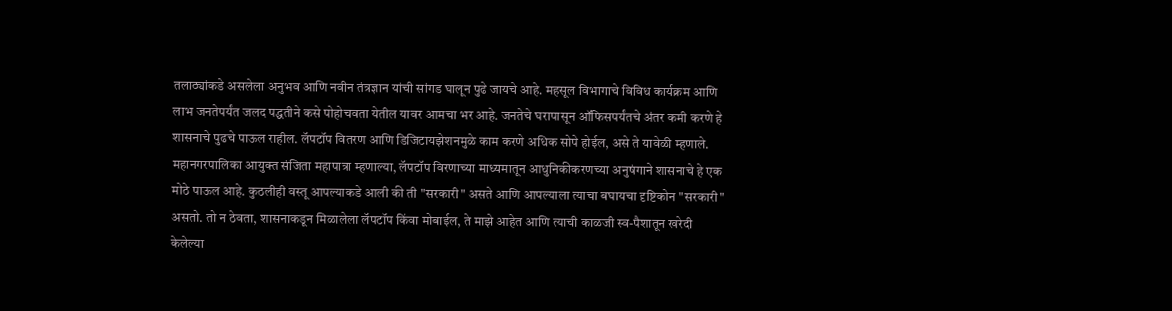तलाठ्यांकडे असलेला अनुभव आणि नवीन तंत्रज्ञान यांची सांगड घालून पुढे जायचे आहे. महसूल विभागाचे विविध कार्यक्रम आणि लाभ जनतेपर्यंत जलद पद्धतीने कसे पोहोचवता येतील यावर आमचा भर आहे. जनतेचे घरापासून ऑफिसपर्यंतचे अंतर कमी करणे हे शासनाचे पुढचे पाऊल राहील. लॅपटॉप वितरण आणि डिजिटायझेशनमुळे काम करणे अधिक सोपे होईल, असे ते यावेळी म्हणाले.
महानगरपालिका आयुक्त संजिता महापात्रा म्हणाल्या, लॅपटॉप विरणाच्या माध्यमातून आधुनिकीकरणच्या अनुषंगाने शासनाचे हे एक मोठे पाऊल आहे. कुठलीही वस्तू आपल्याकडे आली की ती "सरकारी" असते आणि आपल्याला त्याचा बघायचा दृष्टिकोन "सरकारी" असतो. तो न ठेवता, शासनाकडून मिळालेला लॅपटॉप किंवा मोबाईल, ते माझे आहेत आणि त्याची काळजी स्व-पैशातून खरेदी केलेल्या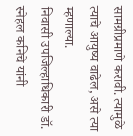सामग्रीप्रमाणे करावी. त्यामुळे त्याचे आयुष्य वाढेल, असे त्या म्हणाल्या.
निवासी उपजिल्हाधिकारी डॉ. स्नेहल कनिचे यांनी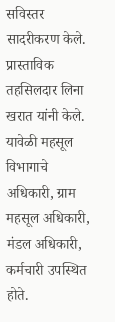सविस्तर सादरीकरण केले. प्रास्ताविक तहसिलदार लिना खरात यांनी केले. यावेळी महसूल विभागाचे अधिकारी, ग्राम महसूल अधिकारी, मंडल अधिकारी, कर्मचारी उपस्थित होते.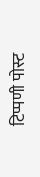टिप्पणी पोस्ट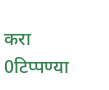करा
0टिप्पण्या